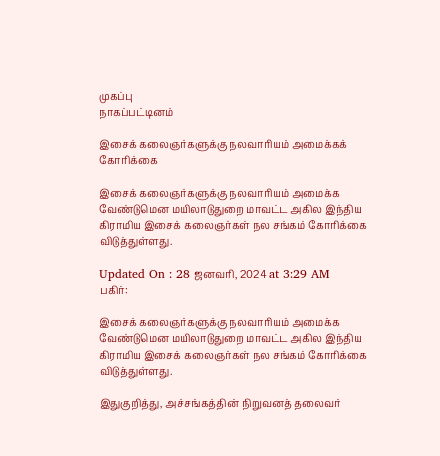முகப்பு
நாகப்பட்டினம்

இசைக் கலைஞர்களுக்கு நலவாரியம் அமைக்கக் கோரிக்கை

இசைக் கலைஞர்களுக்கு நலவாரியம் அமைக்க வேண்டுமென மயிலாடுதுறை மாவட்ட அகில இந்திய கிராமிய இசைக் கலைஞர்கள் நல சங்கம் கோரிக்கை விடுத்துள்ளது.

Updated On : 28 ஜனவரி, 2024 at 3:29 AM
பகிர்:

இசைக் கலைஞர்களுக்கு நலவாரியம் அமைக்க வேண்டுமென மயிலாடுதுறை மாவட்ட அகில இந்திய கிராமிய இசைக் கலைஞர்கள் நல சங்கம் கோரிக்கை விடுத்துள்ளது.

இதுகுறித்து, அச்சங்கத்தின் நிறுவனத் தலைவர்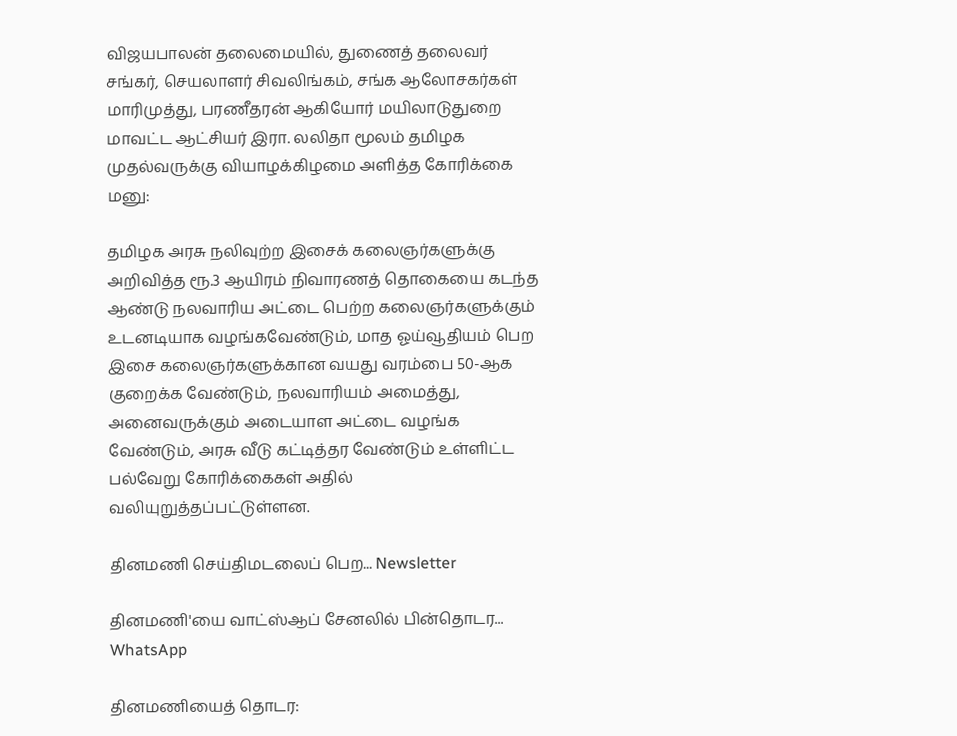விஜயபாலன் தலைமையில், துணைத் தலைவர் சங்கர், செயலாளர் சிவலிங்கம், சங்க ஆலோசகர்கள் மாரிமுத்து, பரணீதரன் ஆகியோர் மயிலாடுதுறை மாவட்ட ஆட்சியர் இரா. லலிதா மூலம் தமிழக முதல்வருக்கு வியாழக்கிழமை அளித்த கோரிக்கை மனு:

தமிழக அரசு நலிவுற்ற இசைக் கலைஞர்களுக்கு அறிவித்த ரூ.3 ஆயிரம் நிவாரணத் தொகையை கடந்த ஆண்டு நலவாரிய அட்டை பெற்ற கலைஞர்களுக்கும் உடனடியாக வழங்கவேண்டும், மாத ஓய்வூதியம் பெற இசை கலைஞர்களுக்கான வயது வரம்பை 50-ஆக குறைக்க வேண்டும், நலவாரியம் அமைத்து, அனைவருக்கும் அடையாள அட்டை வழங்க வேண்டும், அரசு வீடு கட்டித்தர வேண்டும் உள்ளிட்ட பல்வேறு கோரிக்கைகள் அதில் வலியுறுத்தப்பட்டுள்ளன.

தினமணி செய்திமடலைப் பெற... Newsletter

தினமணி'யை வாட்ஸ்ஆப் சேனலில் பின்தொடர... WhatsApp

தினமணியைத் தொடர: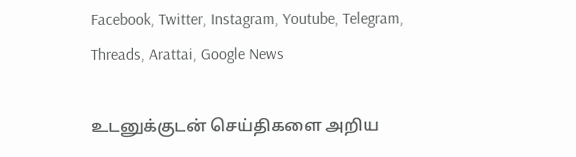Facebook, Twitter, Instagram, Youtube, Telegram, Threads, Arattai, Google News

உடனுக்குடன் செய்திகளை அறிய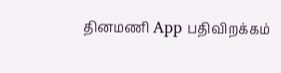தினமணி App பதிவிறக்கம்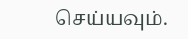செய்யவும்.